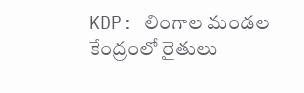KDP: లింగాల మండల కేంద్రంలో రైతులు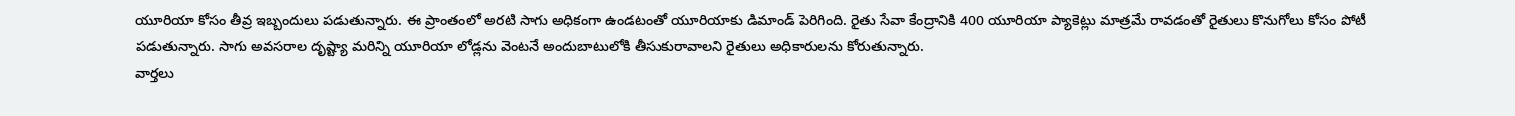యూరియా కోసం తీవ్ర ఇబ్బందులు పడుతున్నారు. ఈ ప్రాంతంలో అరటి సాగు అధికంగా ఉండటంతో యూరియాకు డిమాండ్ పెరిగింది. రైతు సేవా కేంద్రానికి 400 యూరియా ప్యాకెట్లు మాత్రమే రావడంతో రైతులు కొనుగోలు కోసం పోటీ పడుతున్నారు. సాగు అవసరాల దృష్ట్యా మరిన్ని యూరియా లోడ్లను వెంటనే అందుబాటులోకి తీసుకురావాలని రైతులు అధికారులను కోరుతున్నారు.
వార్తలు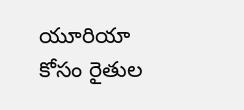యూరియా కోసం రైతుల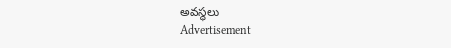అవస్థలు
Advertisement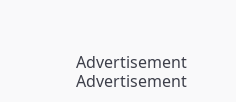Advertisement
Advertisement